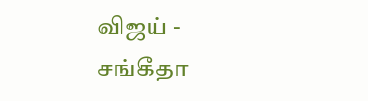விஜய் - சங்கீதா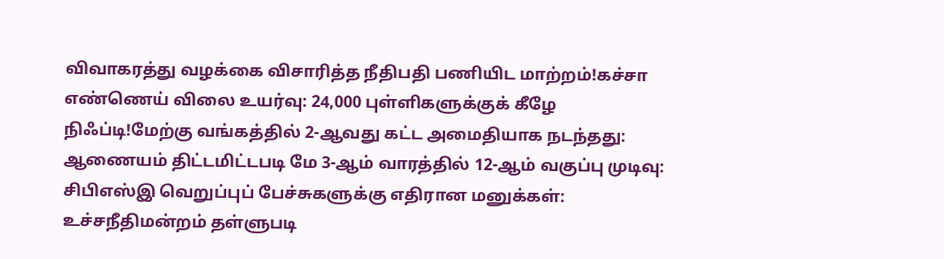விவாகரத்து வழக்கை விசாரித்த நீதிபதி பணியிட மாற்றம்!கச்சா எண்ணெய் விலை உயர்வு: 24,000 புள்ளிகளுக்குக் கீழே நிஃப்டி!மேற்கு வங்கத்தில் 2-ஆவது கட்ட அமைதியாக நடந்தது: ஆணையம் திட்டமிட்டபடி மே 3-ஆம் வாரத்தில் 12-ஆம் வகுப்பு முடிவு: சிபிஎஸ்இ வெறுப்புப் பேச்சுகளுக்கு எதிரான மனுக்கள்: உச்சநீதிமன்றம் தள்ளுபடி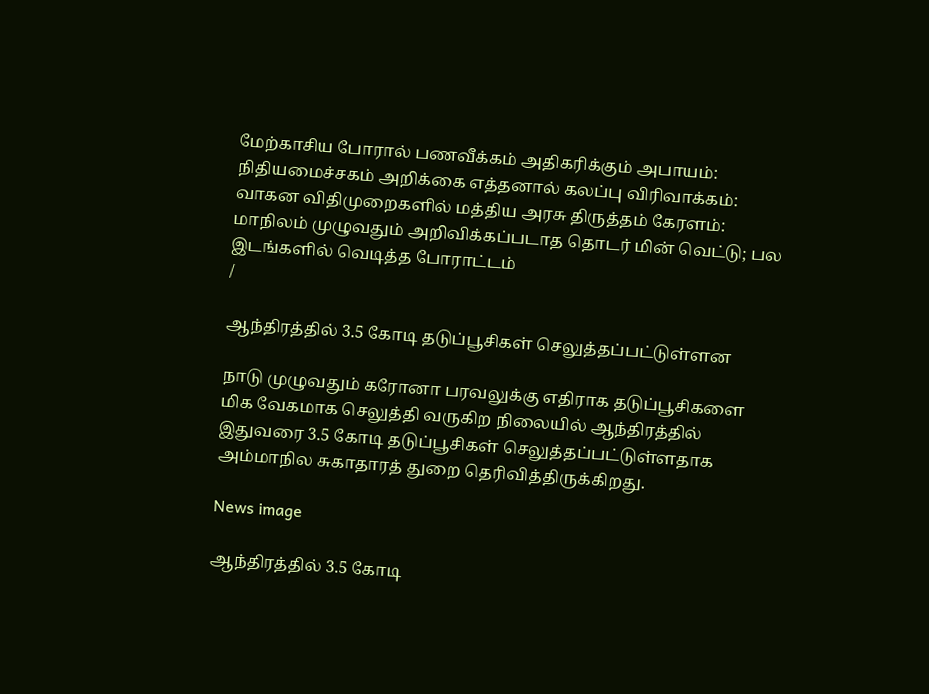மேற்காசிய போரால் பணவீக்கம் அதிகரிக்கும் அபாயம்: நிதியமைச்சகம் அறிக்கை எத்தனால் கலப்பு விரிவாக்கம்: வாகன விதிமுறைகளில் மத்திய அரசு திருத்தம் கேரளம்: மாநிலம் முழுவதும் அறிவிக்கப்படாத தொடர் மின் வெட்டு; பல இடங்களில் வெடித்த போராட்டம்
/

ஆந்திரத்தில் 3.5 கோடி தடுப்பூசிகள் செலுத்தப்பட்டுள்ளன

நாடு முழுவதும் கரோனா பரவலுக்கு எதிராக தடுப்பூசிகளை மிக வேகமாக செலுத்தி வருகிற நிலையில் ஆந்திரத்தில் இதுவரை 3.5 கோடி தடுப்பூசிகள் செலுத்தப்பட்டுள்ளதாக அம்மாநில சுகாதாரத் துறை தெரிவித்திருக்கிறது.

News image

ஆந்திரத்தில் 3.5 கோடி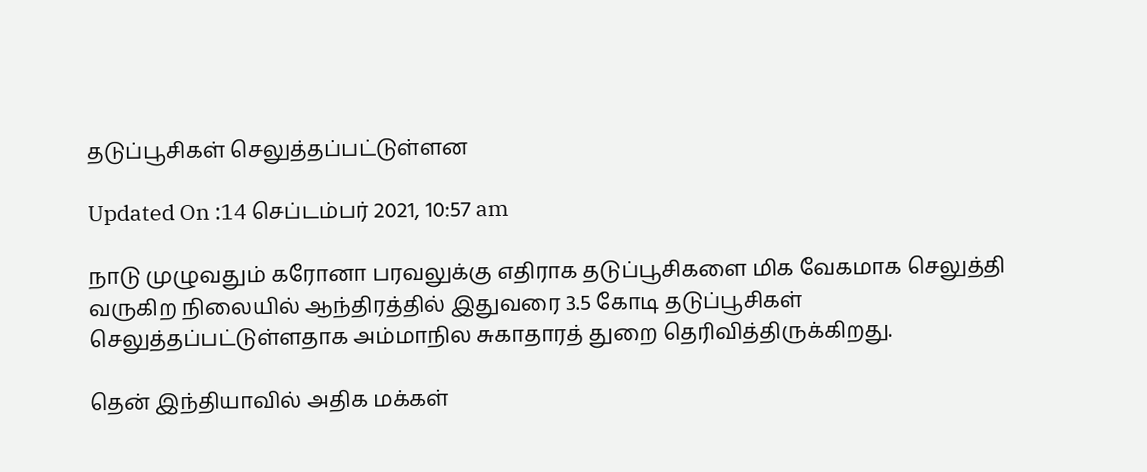தடுப்பூசிகள் செலுத்தப்பட்டுள்ளன

Updated On :14 செப்டம்பர் 2021, 10:57 am

நாடு முழுவதும் கரோனா பரவலுக்கு எதிராக தடுப்பூசிகளை மிக வேகமாக செலுத்தி வருகிற நிலையில் ஆந்திரத்தில் இதுவரை 3.5 கோடி தடுப்பூசிகள் செலுத்தப்பட்டுள்ளதாக அம்மாநில சுகாதாரத் துறை தெரிவித்திருக்கிறது.

தென் இந்தியாவில் அதிக மக்கள்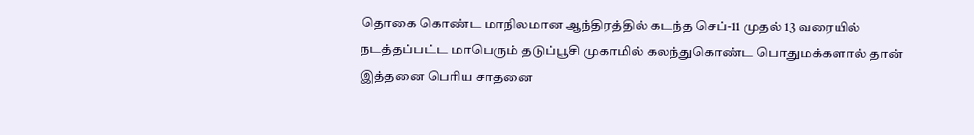தொகை கொண்ட மாநிலமான ஆந்திரத்தில் கடந்த செப்-11 முதல் 13 வரையில் நடத்தப்பட்ட மாபெரும் தடுப்பூசி முகாமில் கலந்துகொண்ட பொதுமக்களால் தான் இத்தனை பெரிய சாதனை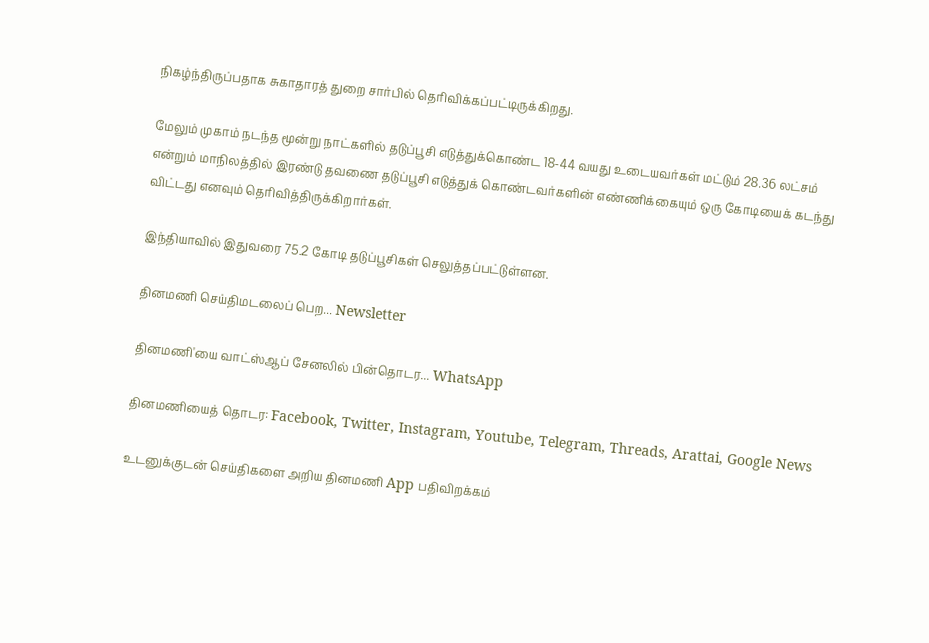நிகழ்ந்திருப்பதாக சுகாதாரத் துறை சார்பில் தெரிவிக்கப்பட்டிருக்கிறது.

மேலும் முகாம் நடந்த மூன்று நாட்களில் தடுப்பூசி எடுத்துக்கொண்ட 18-44 வயது உடையவர்கள் மட்டும் 28.36 லட்சம் என்றும் மாநிலத்தில் இரண்டு தவணை தடுப்பூசி எடுத்துக் கொண்டவர்களின் எண்ணிக்கையும் ஒரு கோடியைக் கடந்து விட்டது எனவும் தெரிவித்திருக்கிறார்கள்.

இந்தியாவில் இதுவரை 75.2 கோடி தடுப்பூசிகள் செலுத்தப்பட்டுள்ளன.

தினமணி செய்திமடலைப் பெற... Newsletter

தினமணி'யை வாட்ஸ்ஆப் சேனலில் பின்தொடர... WhatsApp

தினமணியைத் தொடர: Facebook, Twitter, Instagram, Youtube, Telegram, Threads, Arattai, Google News

உடனுக்குடன் செய்திகளை அறிய தினமணி App பதிவிறக்கம்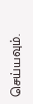செய்யவும்.